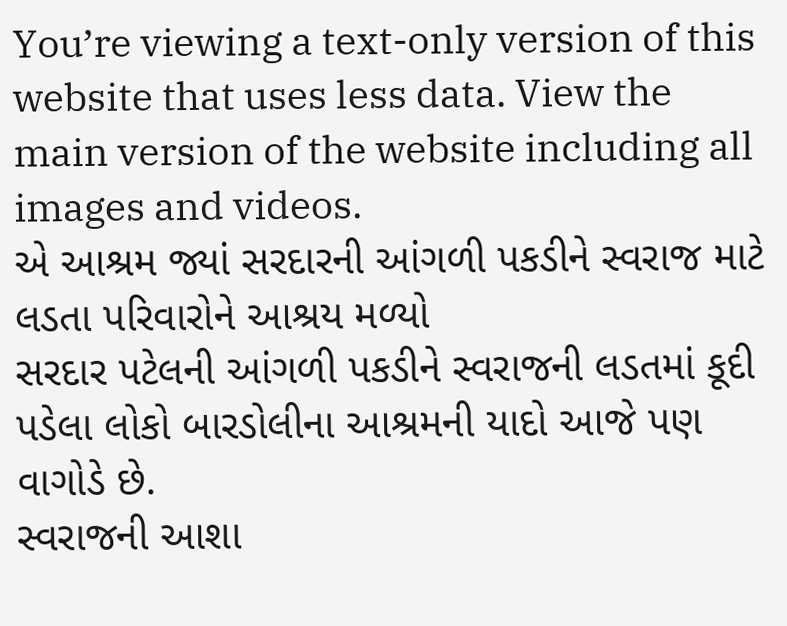You’re viewing a text-only version of this website that uses less data. View the main version of the website including all images and videos.
એ આશ્રમ જ્યાં સરદારની આંગળી પકડીને સ્વરાજ માટે લડતા પરિવારોને આશ્રય મળ્યો
સરદાર પટેલની આંગળી પકડીને સ્વરાજની લડતમાં કૂદી પડેલા લોકો બારડોલીના આશ્રમની યાદો આજે પણ વાગોડે છે.
સ્વરાજની આશા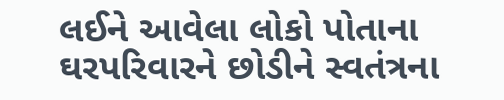લઈને આવેલા લોકો પોતાના ઘરપરિવારને છોડીને સ્વતંત્રના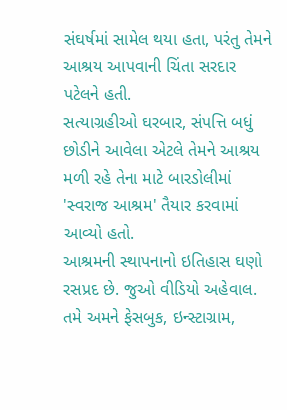સંઘર્ષમાં સામેલ થયા હતા, પરંતુ તેમને આશ્રય આપવાની ચિંતા સરદાર પટેલને હતી.
સત્યાગ્રહીઓ ઘરબાર, સંપત્તિ બધું છોડીને આવેલા એટલે તેમને આશ્રય મળી રહે તેના માટે બારડોલીમાં 'સ્વરાજ આશ્રમ' તૈયાર કરવામાં આવ્યો હતો.
આશ્રમની સ્થાપનાનો ઇતિહાસ ઘણો રસપ્રદ છે. જુઓ વીડિયો અહેવાલ.
તમે અમને ફેસબુક, ઇન્સ્ટાગ્રામ,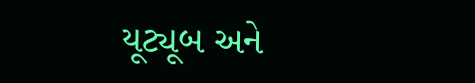યૂટ્યૂબ અને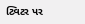ટ્વિટર પર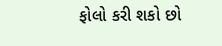ફોલો કરી શકો છો